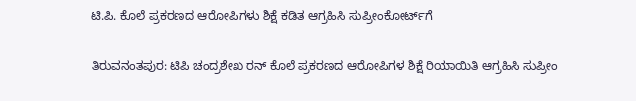ಟಿ.ಪಿ. ಕೊಲೆ ಪ್ರಕರಣದ ಆರೋಪಿಗಳು ಶಿಕ್ಷೆ ಕಡಿತ ಆಗ್ರಹಿಸಿ ಸುಪ್ರೀಂಕೋರ್ಟ್‌ಗೆ

ತಿರುವನಂತಪುರ: ಟಿಪಿ ಚಂದ್ರಶೇಖ ರನ್ ಕೊಲೆ ಪ್ರಕರಣದ ಆರೋಪಿಗಳ ಶಿಕ್ಷೆ ರಿಯಾಯಿತಿ ಆಗ್ರಹಿಸಿ ಸುಪ್ರೀಂ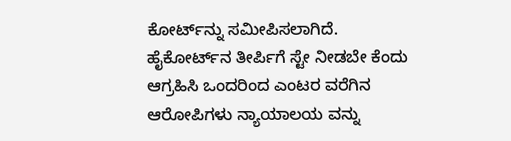ಕೋರ್ಟ್‌ನ್ನು ಸಮೀಪಿಸಲಾಗಿದೆ.  ಹೈಕೋರ್ಟ್‌ನ ತೀರ್ಪಿಗೆ ಸ್ಟೇ ನೀಡಬೇ ಕೆಂದು ಆಗ್ರಹಿಸಿ ಒಂದರಿಂದ ಎಂಟರ ವರೆಗಿನ ಆರೋಪಿಗಳು ನ್ಯಾಯಾಲಯ ವನ್ನು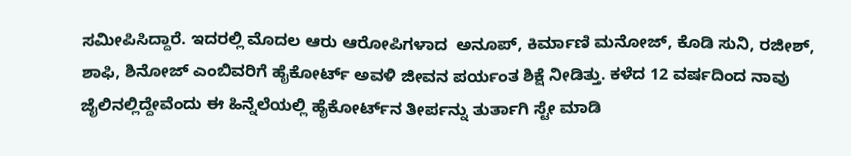ಸಮೀಪಿಸಿದ್ದಾರೆ. ಇದರಲ್ಲಿ ಮೊದಲ ಆರು ಆರೋಪಿಗಳಾದ  ಅನೂಪ್, ಕಿರ್ಮಾಣಿ ಮನೋಜ್, ಕೊಡಿ ಸುನಿ, ರಜೀಶ್, ಶಾಫಿ, ಶಿನೋಜ್ ಎಂಬಿವರಿಗೆ ಹೈಕೋರ್ಟ್ ಅವಳಿ ಜೀವನ ಪರ್ಯಂತ ಶಿಕ್ಷೆ ನೀಡಿತ್ತು. ಕಳೆದ 12 ವರ್ಷದಿಂದ ನಾವು ಜೈಲಿನಲ್ಲಿದ್ದೇವೆಂದು ಈ ಹಿನ್ನೆಲೆಯಲ್ಲಿ ಹೈಕೋರ್ಟ್‌ನ ತೀರ್ಪನ್ನು ತುರ್ತಾಗಿ ಸ್ಟೇ ಮಾಡಿ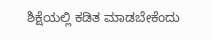ಶಿಕ್ಷೆಯಲ್ಲಿ ಕಡಿತ ಮಾಡಬೇಕೆಂದು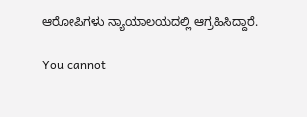ಆರೋಪಿಗಳು ನ್ಯಾಯಾಲಯದಲ್ಲಿ ಆಗ್ರಹಿಸಿದ್ದಾರೆ.

You cannot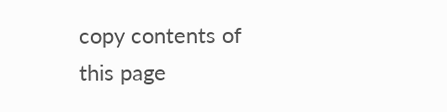copy contents of this page